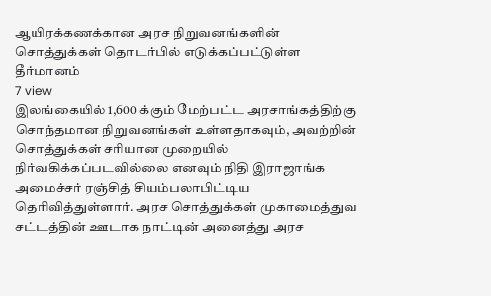ஆயிரக்கணக்கான அரச நிறுவனங்களின் சொத்துக்கள் தொடர்பில் எடுக்கப்பட்டுள்ள தீர்மானம்
7 view
இலங்கையில் 1,600 க்கும் மேற்பட்ட அரசாங்கத்திற்கு சொந்தமான நிறுவனங்கள் உள்ளதாகவும், அவற்றின் சொத்துக்கள் சரியான முறையில் நிர்வகிக்கப்படவில்லை எனவும் நிதி இராஜாங்க அமைச்சர் ரஞ்சித் சியம்பலாபிட்டிய தெரிவித்துள்ளார். அரச சொத்துக்கள் முகாமைத்துவ சட்டத்தின் ஊடாக நாட்டின் அனைத்து அரச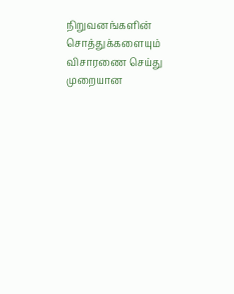நிறுவனங்களின் சொத்துக்களையும் விசாரணை செய்து முறையான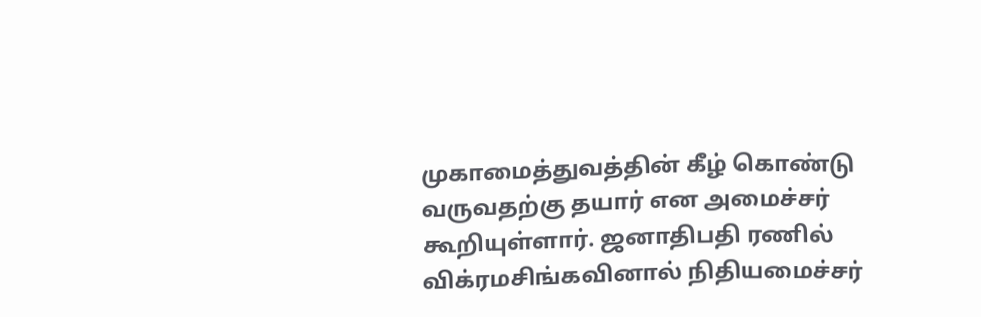முகாமைத்துவத்தின் கீழ் கொண்டு வருவதற்கு தயார் என அமைச்சர் கூறியுள்ளார். ஜனாதிபதி ரணில் விக்ரமசிங்கவினால் நிதியமைச்சர்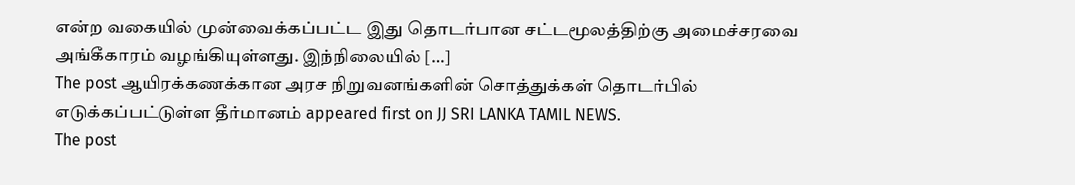என்ற வகையில் முன்வைக்கப்பட்ட இது தொடர்பான சட்டமூலத்திற்கு அமைச்சரவை அங்கீகாரம் வழங்கியுள்ளது. இந்நிலையில் […]
The post ஆயிரக்கணக்கான அரச நிறுவனங்களின் சொத்துக்கள் தொடர்பில் எடுக்கப்பட்டுள்ள தீர்மானம் appeared first on JJ SRI LANKA TAMIL NEWS.
The post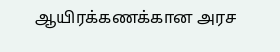ஆயிரக்கணக்கான அரச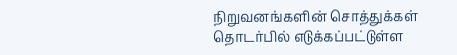நிறுவனங்களின் சொத்துக்கள் தொடர்பில் எடுக்கப்பட்டுள்ள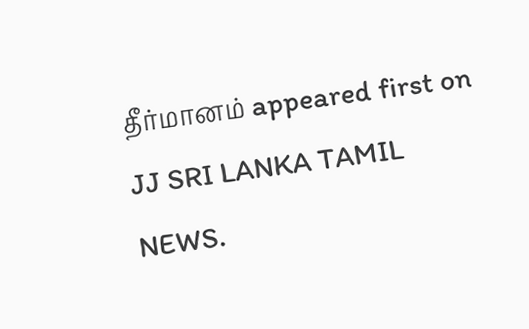தீர்மானம் appeared first on JJ SRI LANKA TAMIL NEWS.